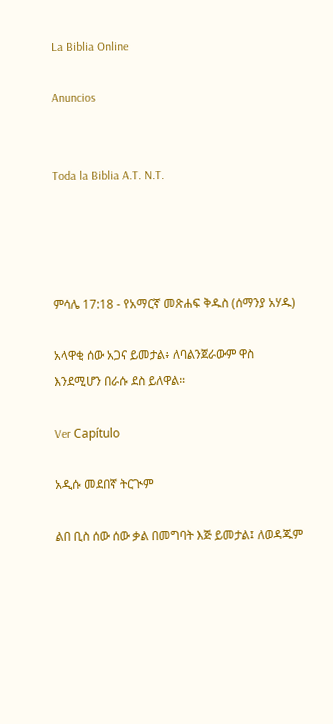La Biblia Online

Anuncios


Toda la Biblia A.T. N.T.




ምሳሌ 17:18 - የአማርኛ መጽሐፍ ቅዱስ (ሰማንያ አሃዱ)

አላዋቂ ሰው አጋና ይመታል፥ ለባልንጀራውም ዋስ እንደሚሆን በራሱ ደስ ይለዋል።

Ver Capítulo

አዲሱ መደበኛ ትርጒም

ልበ ቢስ ሰው ሰው ቃል በመግባት እጅ ይመታል፤ ለወዳጁም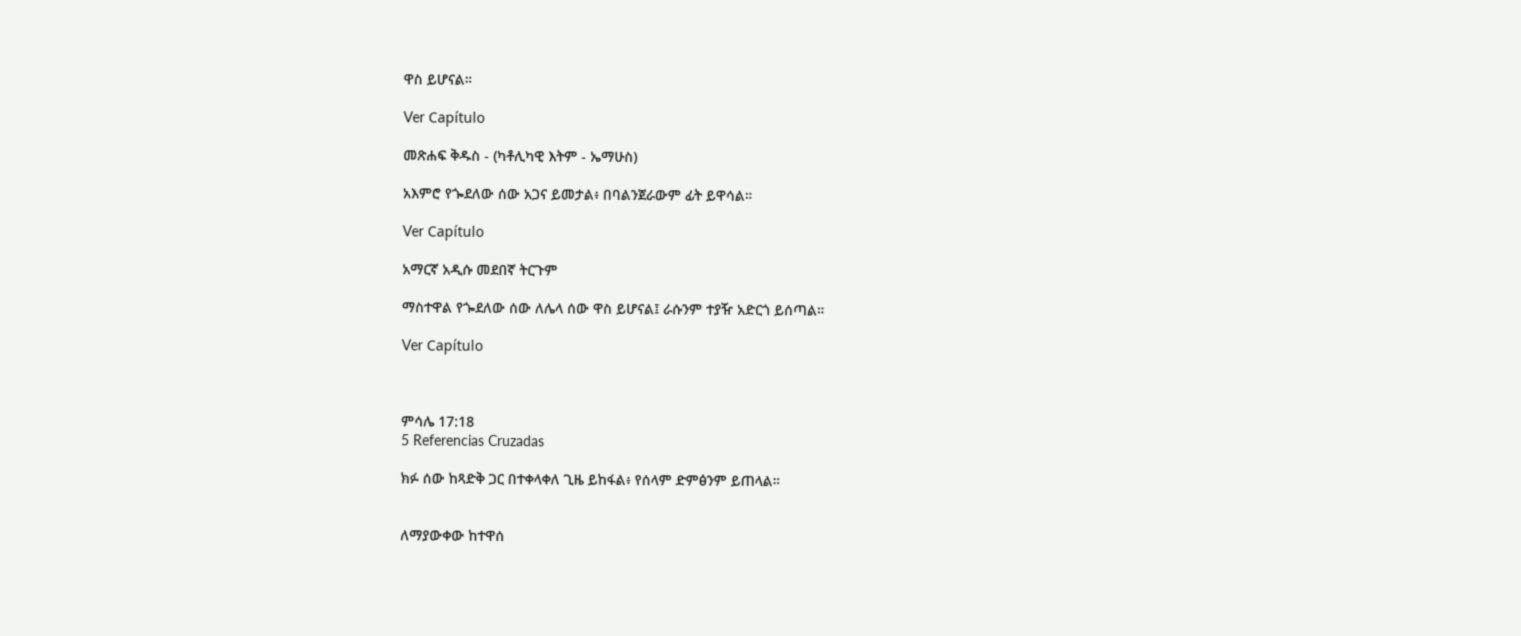ዋስ ይሆናል።

Ver Capítulo

መጽሐፍ ቅዱስ - (ካቶሊካዊ እትም - ኤማሁስ)

አእምሮ የጐደለው ሰው አጋና ይመታል፥ በባልንጀራውም ፊት ይዋሳል።

Ver Capítulo

አማርኛ አዲሱ መደበኛ ትርጉም

ማስተዋል የጐደለው ሰው ለሌላ ሰው ዋስ ይሆናል፤ ራሱንም ተያዥ አድርጎ ይሰጣል።

Ver Capítulo



ምሳሌ 17:18
5 Referencias Cruzadas

ክፉ ሰው ከጻድቅ ጋር በተቀላቀለ ጊዜ ይከፋል፥ የሰላም ድምፅንም ይጠላል።


ለማያውቀው ከተዋሰ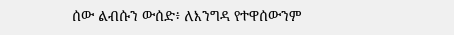ሰው ልብሱን ውሰድ፥ ለእንግዳ የተዋሰውንም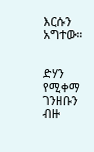እርሱን አግተው።


ድሃን የሚቀማ ገንዘቡን ብዙ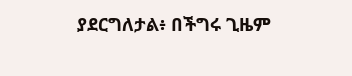ያደርግለታል፥ በችግሩ ጊዜም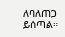ለባለጠጋ ይሰጣል።